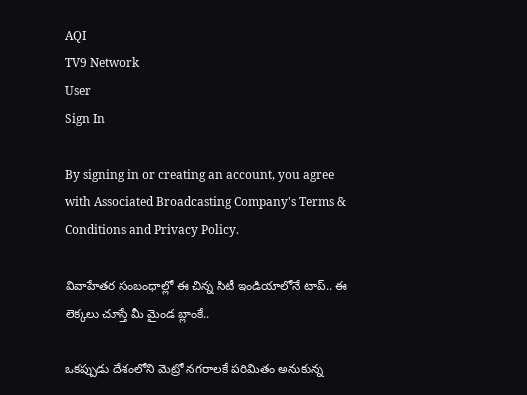AQI
TV9 Network
User
Sign In

By signing in or creating an account, you agree with Associated Broadcasting Company's Terms & Conditions and Privacy Policy.

వివాహేతర సంబంధాల్లో ఈ చిన్న సిటీ ఇండియాలోనే టాప్.. ఈ లెక్కలు చూస్తే మీ మైండ బ్లాంకే..

ఒకప్పుడు దేశంలోని మెట్రో నగరాలకే పరిమితం అనుకున్న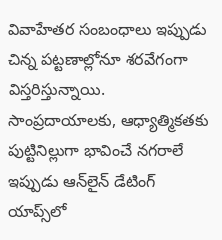వివాహేతర సంబంధాలు ఇప్పుడు చిన్న పట్టణాల్లోనూ శరవేగంగా విస్తరిస్తున్నాయి. సాంప్రదాయాలకు, ఆధ్యాత్మికతకు పుట్టినిల్లుగా భావించే నగరాలే ఇప్పుడు ఆన్‌లైన్ డేటింగ్ యాప్స్‌లో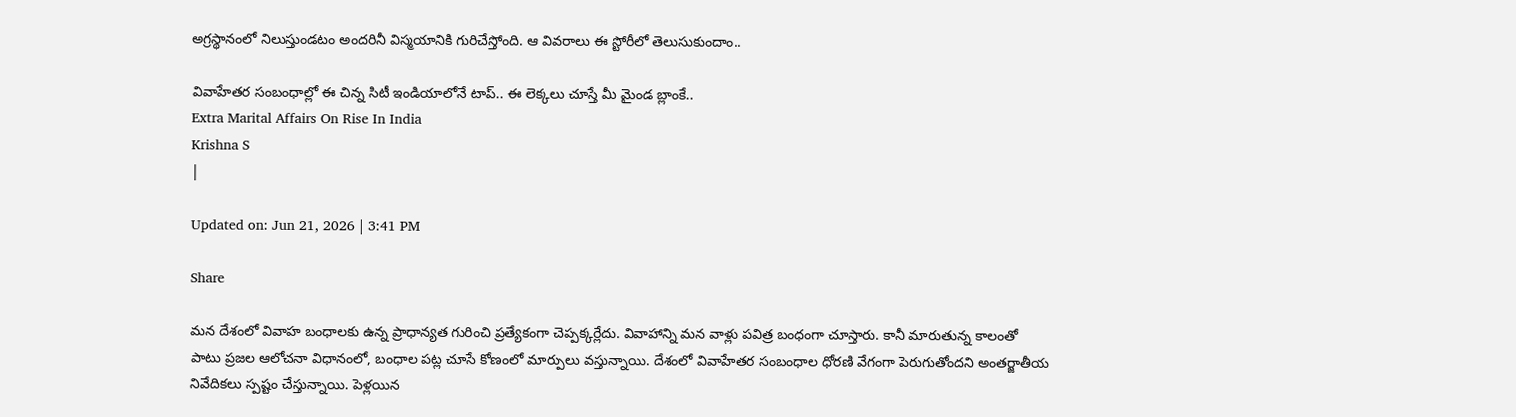అగ్రస్థానంలో నిలుస్తుండటం అందరినీ విస్మయానికి గురిచేస్తోంది. ఆ వివరాలు ఈ స్టోరీలో తెలుసుకుందాం..

వివాహేతర సంబంధాల్లో ఈ చిన్న సిటీ ఇండియాలోనే టాప్.. ఈ లెక్కలు చూస్తే మీ మైండ బ్లాంకే..
Extra Marital Affairs On Rise In India
Krishna S
|

Updated on: Jun 21, 2026 | 3:41 PM

Share

మన దేశంలో వివాహ బంధాలకు ఉన్న ప్రాధాన్యత గురించి ప్రత్యేకంగా చెప్పక్కర్లేదు. వివాహాన్ని మన వాళ్లు పవిత్ర బంధంగా చూస్తారు. కానీ మారుతున్న కాలంతో పాటు ప్రజల ఆలోచనా విధానంలో, బంధాల పట్ల చూసే కోణంలో మార్పులు వస్తున్నాయి. దేశంలో వివాహేతర సంబంధాల ధోరణి వేగంగా పెరుగుతోందని అంతర్జాతీయ నివేదికలు స్పష్టం చేస్తున్నాయి. పెళ్లయిన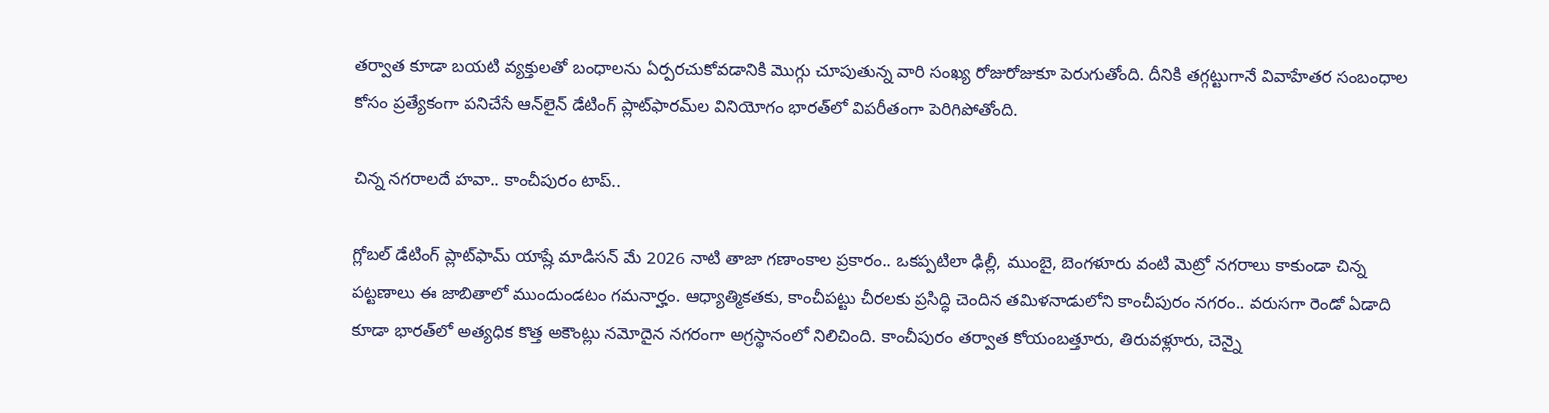తర్వాత కూడా బయటి వ్యక్తులతో బంధాలను ఏర్పరచుకోవడానికి మొగ్గు చూపుతున్న వారి సంఖ్య రోజురోజుకూ పెరుగుతోంది. దీనికి తగ్గట్టుగానే వివాహేతర సంబంధాల కోసం ప్రత్యేకంగా పనిచేసే ఆన్‌లైన్ డేటింగ్ ప్లాట్‌ఫారమ్‌ల వినియోగం భారత్‌లో విపరీతంగా పెరిగిపోతోంది.

చిన్న నగరాలదే హవా.. కాంచీపురం టాప్..

గ్లోబల్ డేటింగ్ ప్లాట్‌ఫామ్ యాష్లే మాడిసన్ మే 2026 నాటి తాజా గణాంకాల ప్రకారం.. ఒకప్పటిలా ఢిల్లీ, ముంబై, బెంగళూరు వంటి మెట్రో నగరాలు కాకుండా చిన్న పట్టణాలు ఈ జాబితాలో ముందుండటం గమనార్హం. ఆధ్యాత్మికతకు, కాంచీపట్టు చీరలకు ప్రసిద్ధి చెందిన తమిళనాడులోని కాంచీపురం నగరం.. వరుసగా రెండో ఏడాది కూడా భారత్‌లో అత్యధిక కొత్త అకౌంట్లు నమోదైన నగరంగా అగ్రస్థానంలో నిలిచింది. కాంచీపురం తర్వాత కోయంబత్తూరు, తిరువళ్లూరు, చెన్నై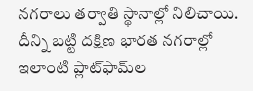నగరాలు తర్వాతి స్థానాల్లో నిలిచాయి. దీన్ని బట్టి దక్షిణ భారత నగరాల్లో ఇలాంటి ప్లాట్‌ఫామ్‌ల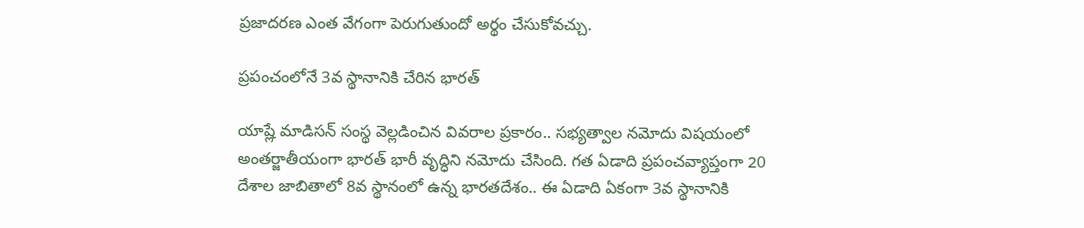ప్రజాదరణ ఎంత వేగంగా పెరుగుతుందో అర్థం చేసుకోవచ్చు.

ప్రపంచంలోనే 3వ స్థానానికి చేరిన భారత్

యాష్లే మాడిసన్ సంస్థ వెల్లడించిన వివరాల ప్రకారం.. సభ్యత్వాల నమోదు విషయంలో అంతర్జాతీయంగా భారత్ భారీ వృద్ధిని నమోదు చేసింది. గత ఏడాది ప్రపంచవ్యాప్తంగా 20 దేశాల జాబితాలో 8వ స్థానంలో ఉన్న భారతదేశం.. ఈ ఏడాది ఏకంగా 3వ స్థానానికి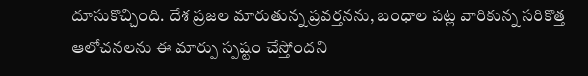దూసుకొచ్చింది. దేశ ప్రజల మారుతున్న ప్రవర్తనను, బంధాల పట్ల వారికున్న సరికొత్త ఆలోచనలను ఈ మార్పు స్పష్టం చేస్తోందని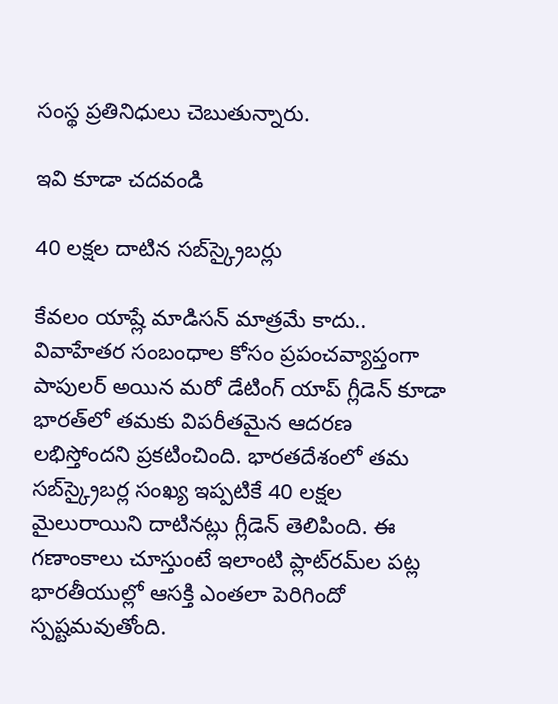సంస్థ ప్రతినిధులు చెబుతున్నారు.

ఇవి కూడా చదవండి

40 లక్షల దాటిన సబ్‌స్క్రైబర్లు

కేవలం యాష్లే మాడిసన్ మాత్రమే కాదు.. వివాహేతర సంబంధాల కోసం ప్రపంచవ్యాప్తంగా పాపులర్ అయిన మరో డేటింగ్ యాప్ గ్లీడెన్ కూడా భారత్‌లో తమకు విపరీతమైన ఆదరణ లభిస్తోందని ప్రకటించింది. భారతదేశంలో తమ సబ్‌స్క్రైబర్ల సంఖ్య ఇప్పటికే 40 లక్షల మైలురాయిని దాటినట్లు గ్లీడెన్ తెలిపింది. ఈ గణాంకాలు చూస్తుంటే ఇలాంటి ప్లాట్‌రమ్‌ల పట్ల భారతీయుల్లో ఆసక్తి ఎంతలా పెరిగిందో స్పష్టమవుతోంది.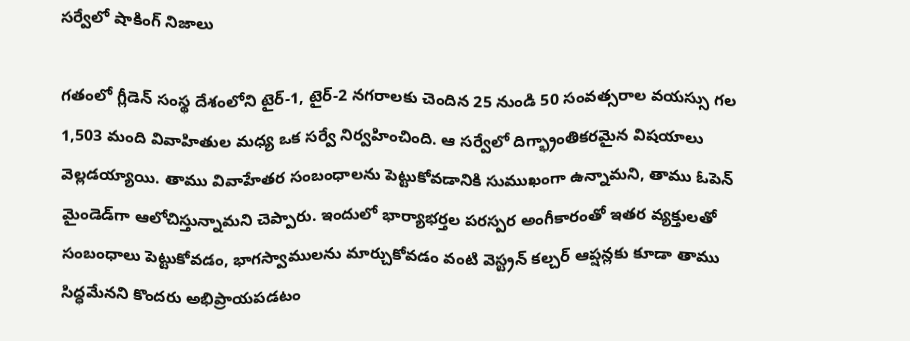సర్వేలో షాకింగ్ నిజాలు

గతంలో గ్లీడెన్ సంస్థ దేశంలోని టైర్-1, టైర్-2 నగరాలకు చెందిన 25 నుండి 50 సంవత్సరాల వయస్సు గల 1,503 మంది వివాహితుల మధ్య ఒక సర్వే నిర్వహించింది. ఆ సర్వేలో దిగ్భ్రాంతికరమైన విషయాలు వెల్లడయ్యాయి. తాము వివాహేతర సంబంధాలను పెట్టుకోవడానికి సుముఖంగా ఉన్నామని, తాము ఓపెన్ మైండెడ్‌గా ఆలోచిస్తున్నామని చెప్పారు. ఇందులో భార్యాభర్తల పరస్పర అంగీకారంతో ఇతర వ్యక్తులతో సంబంధాలు పెట్టుకోవడం, భాగస్వాములను మార్చుకోవడం వంటి వెస్ట్రన్ కల్చర్ ఆప్షన్లకు కూడా తాము సిద్ధమేనని కొందరు అభిప్రాయపడటం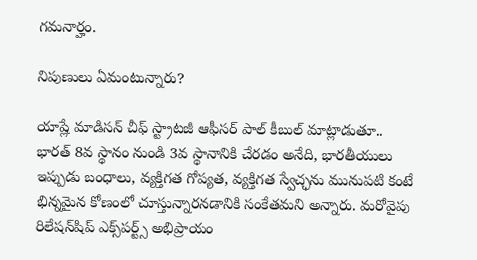గమనార్హం.

నిపుణులు ఏమంటున్నారు?

యాష్లే మాడిసన్ చీఫ్ స్ట్రాటజీ ఆఫీసర్ పాల్ కీబుల్ మాట్లాడుతూ.. భారత్ 8వ స్థానం నుండి 3వ స్థానానికి చేరడం అనేది, భారతీయులు ఇప్పుడు బంధాలు, వ్యక్తిగత గోప్యత, వ్యక్తిగత స్వేచ్ఛను మునుపటి కంటే భిన్నమైన కోణంలో చూస్తున్నారనడానికి సంకేతమని అన్నారు. మరోవైపు రిలేషన్‌షిప్ ఎక్స్‌పర్ట్స్ అభిప్రాయం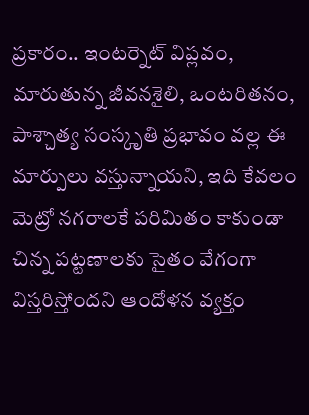ప్రకారం.. ఇంటర్నెట్ విప్లవం, మారుతున్న జీవనశైలి, ఒంటరితనం, పాశ్చాత్య సంస్కృతి ప్రభావం వల్ల ఈ మార్పులు వస్తున్నాయని, ఇది కేవలం మెట్రో నగరాలకే పరిమితం కాకుండా చిన్న పట్టణాలకు సైతం వేగంగా విస్తరిస్తోందని ఆందోళన వ్యక్తం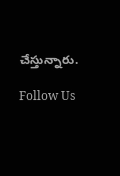చేస్తున్నారు.

Follow Us